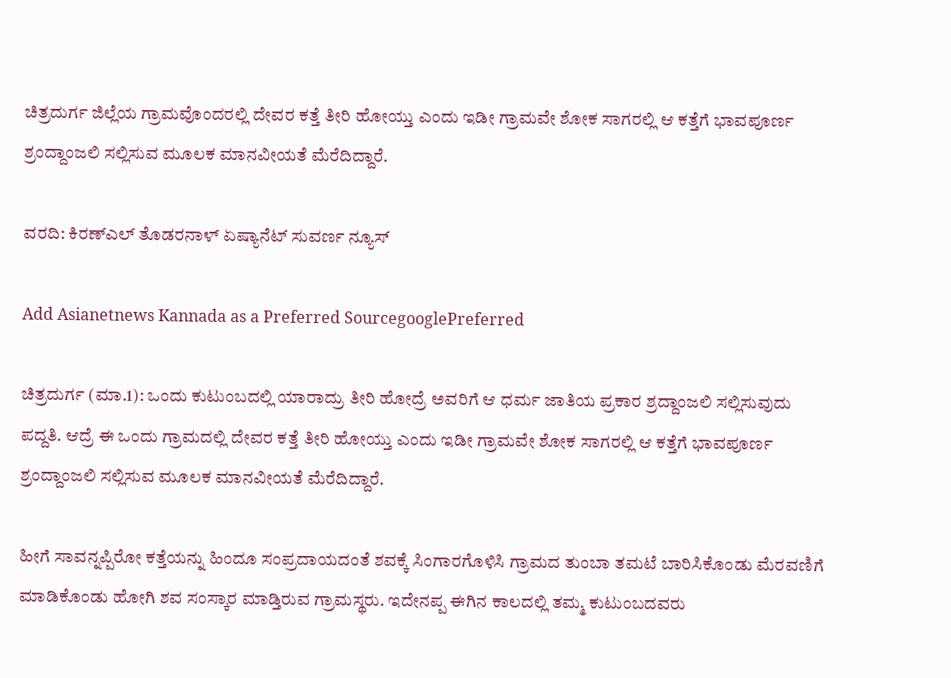ಚಿತ್ರದುರ್ಗ ಜಿಲ್ಲೆಯ ಗ್ರಾಮವೊಂದರಲ್ಲಿ ದೇವರ ಕತ್ತೆ ತೀರಿ ಹೋಯ್ತು ಎಂದು ಇಡೀ ಗ್ರಾಮವೇ ಶೋಕ ಸಾಗರಲ್ಲಿ ಆ ಕತ್ತೆಗೆ ಭಾವಪೂರ್ಣ ಶ್ರಂದ್ದಾಂಜಲಿ ಸಲ್ಲಿಸುವ ಮೂಲಕ ಮಾನವೀಯತೆ ಮೆರೆದಿದ್ದಾರೆ.

ವರದಿ: ಕಿರಣ್ಎಲ್ ತೊಡರನಾಳ್ ಏಷ್ಯಾನೆಟ್ ಸುವರ್ಣ ನ್ಯೂಸ್

Add Asianetnews Kannada as a Preferred SourcegooglePreferred

ಚಿತ್ರದುರ್ಗ (ಮಾ.1): ಒಂದು ಕುಟುಂಬದಲ್ಲಿ ಯಾರಾದ್ರು ತೀರಿ ಹೋದ್ರೆ ಅವರಿಗೆ ಆ ಧರ್ಮ ಜಾತಿಯ ಪ್ರಕಾರ ಶ್ರದ್ದಾಂಜಲಿ ಸಲ್ಲಿಸುವುದು ಪದ್ದತಿ. ಆದ್ರೆ ಈ ಒಂದು ಗ್ರಾಮದಲ್ಲಿ ದೇವರ ಕತ್ತೆ ತೀರಿ ಹೋಯ್ತು ಎಂದು ಇಡೀ ಗ್ರಾಮವೇ ಶೋಕ ಸಾಗರಲ್ಲಿ ಆ ಕತ್ತೆಗೆ ಭಾವಪೂರ್ಣ ಶ್ರಂದ್ದಾಂಜಲಿ ಸಲ್ಲಿಸುವ ಮೂಲಕ ಮಾನವೀಯತೆ ಮೆರೆದಿದ್ದಾರೆ.

ಹೀಗೆ ಸಾವನ್ನಪ್ಪಿರೋ ಕತ್ತೆಯನ್ನು ಹಿಂದೂ ಸಂಪ್ರದಾಯದಂತೆ ಶವಕ್ಕೆ ಸಿಂಗಾರಗೊಳಿಸಿ ಗ್ರಾಮದ ತುಂಬಾ ತಮಟೆ ಬಾರಿಸಿಕೊಂಡು ಮೆರವಣಿಗೆ ಮಾಡಿಕೊಂಡು ಹೋಗಿ ಶವ ಸಂಸ್ಕಾರ ಮಾಡ್ತಿರುವ ಗ್ರಾಮಸ್ಥರು. ಇದೇನಪ್ಪ ಈಗಿನ ಕಾಲದಲ್ಲಿ ತಮ್ಮ ಕುಟುಂಬದವರು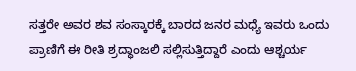ಸತ್ತರೇ ಅವರ ಶವ ಸಂಸ್ಕಾರಕ್ಕೆ ಬಾರದ ಜನರ ಮಧ್ಯೆ ಇವರು ಒಂದು ಪ್ರಾಣಿಗೆ ಈ ರೀತಿ ಶ್ರದ್ಧಾಂಜಲಿ ಸಲ್ಲಿಸುತ್ತಿದ್ದಾರೆ ಎಂದು ಆಶ್ಚರ್ಯ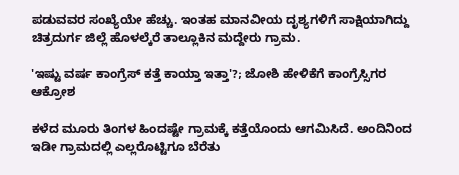ಪಡುವವರ ಸಂಖ್ಯೆಯೇ ಹೆಚ್ಚು. ಇಂತಹ ಮಾನವೀಯ ದೃಶ್ಯಗಳಿಗೆ ಸಾಕ್ಷಿಯಾಗಿದ್ದು ಚಿತ್ರದುರ್ಗ ಜಿಲ್ಲೆ ಹೊಳಲ್ಕೆರೆ ತಾಲ್ಲೂಕಿನ ಮದ್ದೇರು ಗ್ರಾಮ.

'ಇಷ್ಟು ವರ್ಷ ಕಾಂಗ್ರೆಸ್ ಕತ್ತೆ ಕಾಯ್ತಾ ಇತ್ತಾ'?; ಜೋಶಿ ಹೇಳಿಕೆಗೆ ಕಾಂಗ್ರೆಸ್ಸಿಗರ ಆಕ್ರೋಶ

ಕಳೆದ ಮೂರು ತಿಂಗಳ ಹಿಂದಷ್ಟೇ ಗ್ರಾಮಕ್ಕೆ ಕತ್ತೆಯೊಂದು ಆಗಮಿಸಿದೆ. ಅಂದಿನಿಂದ ಇಡೀ ಗ್ರಾಮದಲ್ಲಿ ಎಲ್ಲರೊಟ್ಟಿಗೂ ಬೆರೆತು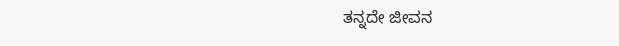ತನ್ನದೇ ಜೀವನ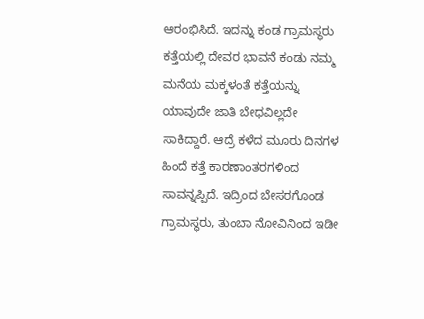ಆರಂಭಿಸಿದೆ. ಇದನ್ನು ಕಂಡ ಗ್ರಾಮಸ್ಥರು ಕತ್ತೆಯಲ್ಲಿ ದೇವರ ಭಾವನೆ ಕಂಡು ನಮ್ಮ ಮನೆಯ ಮಕ್ಕಳಂತೆ ಕತ್ತೆಯನ್ನು ಯಾವುದೇ ಜಾತಿ ಬೇಧವಿಲ್ಲದೇ ಸಾಕಿದ್ದಾರೆ. ಆದ್ರೆ ಕಳೆದ ಮೂರು ದಿನಗಳ ಹಿಂದೆ ಕತ್ತೆ ಕಾರಣಾಂತರಗಳಿಂದ ಸಾವನ್ನಪ್ಪಿದೆ. ಇದ್ರಿಂದ ಬೇಸರಗೊಂಡ‌ ಗ್ರಾಮಸ್ಥರು, ತುಂಬಾ ನೋವಿನಿಂದ ಇಡೀ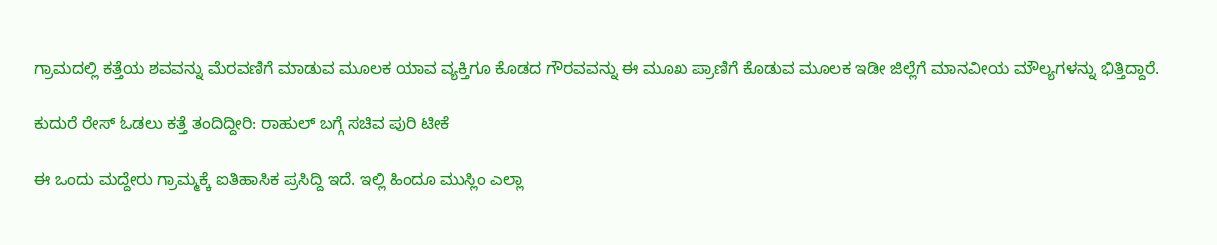ಗ್ರಾಮದಲ್ಲಿ ಕತ್ತೆಯ ಶವವನ್ನು ಮೆರವಣಿಗೆ ಮಾಡುವ ಮೂಲಕ ಯಾವ ವ್ಯಕ್ತಿಗೂ‌ ಕೊಡದ ಗೌರವವನ್ನು ಈ ಮೂಖ ಪ್ರಾಣಿಗೆ ಕೊಡುವ ಮೂಲಕ ಇಡೀ ಜಿಲ್ಲೆಗೆ ಮಾನವೀಯ ಮೌಲ್ಯಗಳನ್ನು ಭಿತ್ತಿದ್ದಾರೆ.

ಕುದುರೆ ರೇಸ್‌ ಓಡಲು ಕತ್ತೆ ತಂದಿದ್ದೀರಿ: ರಾಹುಲ್‌ ಬಗ್ಗೆ ಸಚಿವ ಪುರಿ ಟೀಕೆ

ಈ ಒಂದು ಮದ್ದೇರು ಗ್ರಾಮ್ಮಕ್ಕೆ ಐತಿಹಾಸಿಕ ಪ್ರಸಿದ್ದಿ ಇದೆ. ಇಲ್ಲಿ ಹಿಂದೂ ಮುಸ್ಲಿಂ ಎಲ್ಲಾ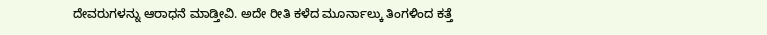ದೇವರುಗಳನ್ನು ಆರಾಧನೆ ಮಾಡ್ತೀವಿ. ಅದೇ ರೀತಿ ಕಳೆದ ಮೂರ್ನಾಲ್ಕು ತಿಂಗಳಿಂದ ಕತ್ತೆ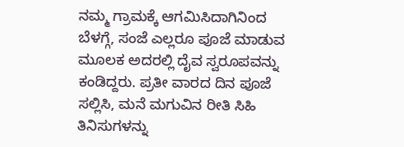ನಮ್ಮ ಗ್ರಾಮಕ್ಕೆ ಆಗಮಿಸಿದಾಗಿನಿಂದ ಬೆಳಗ್ಗೆ, ಸಂಜೆ ಎಲ್ಲರೂ ಪೂಜೆ ಮಾಡುವ ಮೂಲಕ ಅದರಲ್ಲಿ ದೈವ ಸ್ವರೂಪವನ್ನು ಕಂಡಿದ್ದರು. ಪ್ರತೀ ವಾರದ ದಿನ ಪೂಜೆ ಸಲ್ಲಿಸಿ, ಮನೆ ಮಗುವಿನ ರೀತಿ ಸಿಹಿ ತಿನಿಸುಗಳನ್ನು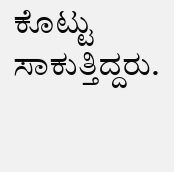ಕೊಟ್ಟು ಸಾಕುತ್ತಿದ್ದರು.